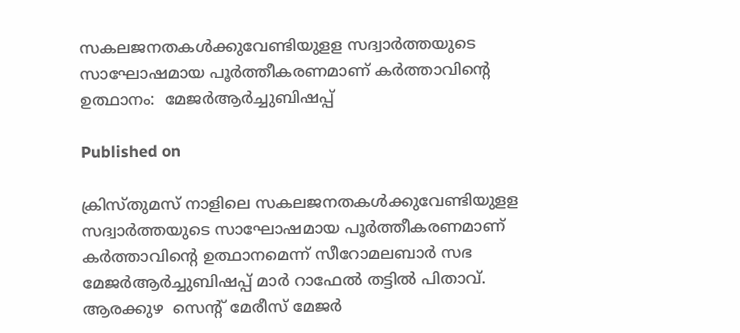സകലജനതകള്‍ക്കുവേണ്ടിയുളള സദ്വാര്‍ത്തയുടെ സാഘോഷമായ പൂര്‍ത്തീകരണമാണ് കര്‍ത്താവിന്റെ ഉത്ഥാനം:  മേജര്‍ആര്‍ച്ചുബിഷപ്പ്

Published on

ക്രിസ്തുമസ് നാളിലെ സകലജനതകള്‍ക്കുവേണ്ടിയുളള സദ്വാര്‍ത്തയുടെ സാഘോഷമായ പൂര്‍ത്തീകരണമാണ് കര്‍ത്താവിന്റെ ഉത്ഥാനമെന്ന് സീറോമലബാര്‍ സഭ മേജര്‍ആര്‍ച്ചുബിഷപ്പ് മാര്‍ റാഫേല്‍ തട്ടില്‍ പിതാവ്. ആരക്കുഴ  സെന്റ് മേരീസ് മേജര്‍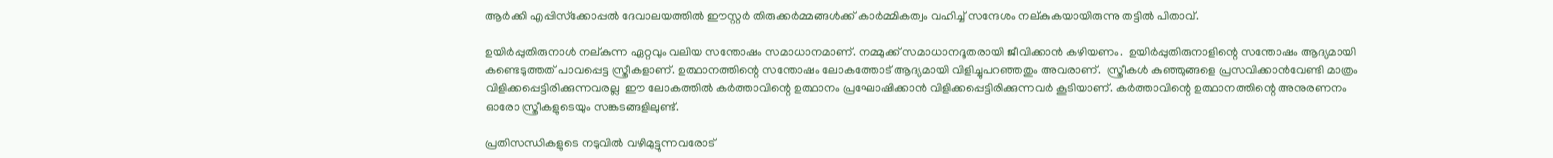ആര്‍ക്കി എപ്പിസ്‌ക്കോപ്പല്‍ ദേവാലയത്തില്‍ ഈസ്റ്റര്‍ തിരുക്കര്‍മ്മങ്ങള്‍ക്ക് കാര്‍മ്മികത്വം വഹിച്ച് സന്ദേശം നല്കുകയായിരുന്നു തട്ടില്‍ പിതാവ്.

ഉയിര്‍പ്പുതിരുനാള്‍ നല്കുന്ന ഏറ്റവും വലിയ സന്തോഷം സമാധാനമാണ്. നമ്മുക്ക് സമാധാനദൂതരായി ജീവിക്കാന്‍ കഴിയണം.  ഉയിര്‍പ്പുതിരുനാളിന്റെ സന്തോഷം ആദ്യമായി കണ്ടെടുത്തത് പാവപ്പെട്ട സ്ത്രീകളാണ്. ഉത്ഥാനത്തിന്റെ സന്തോഷം ലോകത്തോട് ആദ്യമായി വിളിച്ചുപറഞ്ഞതും അവരാണ്.  സ്ത്രീകള്‍ കുഞ്ഞുങ്ങളെ പ്രസവിക്കാന്‍വേണ്ടി മാത്രം വിളിക്കപ്പെട്ടിരിക്കുന്നവരല്ല  ഈ ലോകത്തില്‍ കര്‍ത്താവിന്റെ ഉത്ഥാനം പ്രഘോഷിക്കാന്‍ വിളിക്കപ്പെട്ടിരിക്കുന്നവര്‍ കൂടിയാണ്. കര്‍ത്താവിന്റെ ഉത്ഥാനത്തിന്റെ അനുരണനം ഓരോ സ്ത്രീകളുടെയും സങ്കടങ്ങളിലുണ്ട്.

പ്രതിസന്ധികളുടെ നടുവില്‍ വഴിമുട്ടുന്നവരോട്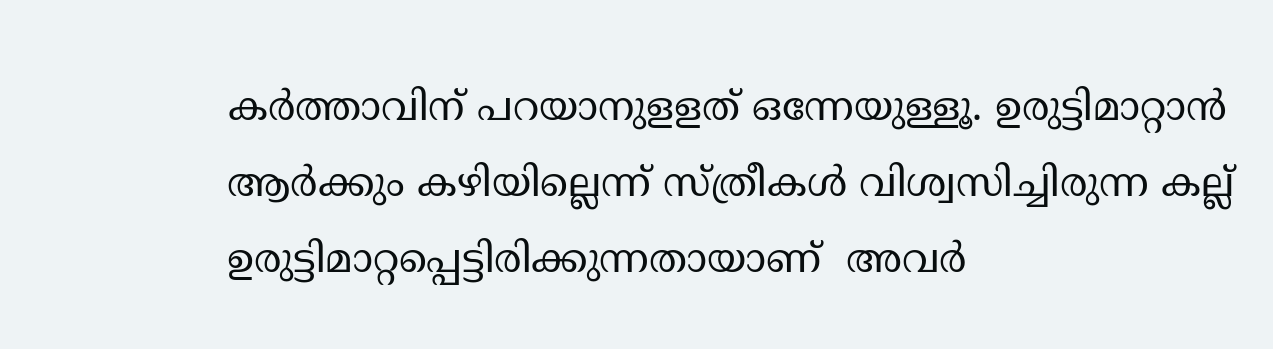കര്‍ത്താവിന് പറയാനുളളത് ഒന്നേയുള്ളൂ. ഉരുട്ടിമാറ്റാന്‍ ആര്‍ക്കും കഴിയില്ലെന്ന് സ്ത്രീകള്‍ വിശ്വസിച്ചിരുന്ന കല്ല് ഉരുട്ടിമാറ്റപ്പെട്ടിരിക്കുന്നതായാണ്  അവര്‍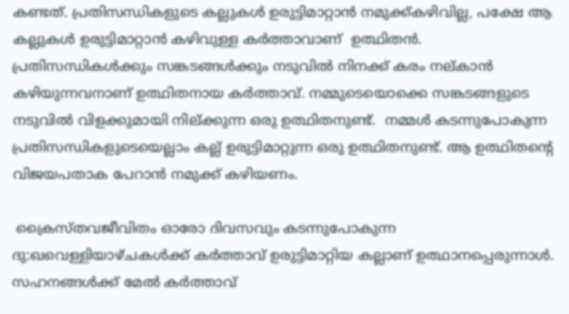കണ്ടത്. പ്രതിസന്ധികളുടെ കല്ലുകള്‍ ഉരുട്ടിമാറ്റാന്‍ നമുക്ക്കഴിവില്ല, പക്ഷേ ആ കല്ലുകള്‍ ഉരുട്ടിമാറ്റാന്‍ കഴിവുള്ള കര്‍ത്താവാണ്  ഉത്ഥിതന്‍.  പ്രതിസന്ധികള്‍ക്കും സങ്കടങ്ങള്‍ക്കും നടുവില്‍ നിനക്ക് കരം നല്കാന്‍ കഴിയുന്നവനാണ് ഉത്ഥിതനായ കര്‍ത്താവ്. നമ്മുടെയൊക്കെ സങ്കടങ്ങളുടെ നടുവില്‍ വിളക്കുമായി നില്ക്കുന്ന ഒരു ഉത്ഥിതനുണ്ട്.  നമ്മള്‍ കടന്നുപോകുന്ന പ്രതിസന്ധികളുടെയെല്ലാം കല്ല് ഉരുട്ടിമാറ്റുന്ന ഒരു ഉത്ഥിതനുണ്ട്. ആ ഉത്ഥിതന്റെ വിജയപതാക പേറാന്‍ നമുക്ക് കഴിയണം.

 ക്രൈസ്തവജീവിതം ഓരോ ദിവസവും കടന്നുപോകുന്ന ദു:ഖവെള്ളിയാഴ്ചകള്‍ക്ക് കര്‍ത്താവ് ഉരുട്ടിമാറ്റിയ കല്ലാണ് ഉത്ഥാനപ്പെരുന്നാള്‍. സഹനങ്ങള്‍ക്ക് മേല്‍ കര്‍ത്താവ്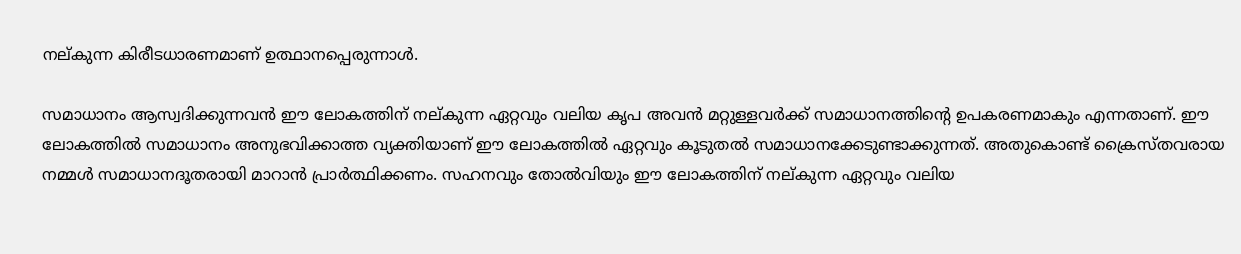നല്കുന്ന കിരീടധാരണമാണ് ഉത്ഥാനപ്പെരുന്നാള്‍.

സമാധാനം ആസ്വദിക്കുന്നവന്‍ ഈ ലോകത്തിന് നല്കുന്ന ഏറ്റവും വലിയ കൃപ അവന്‍ മറ്റുള്ളവര്‍ക്ക് സമാധാനത്തിന്റെ ഉപകരണമാകും എന്നതാണ്. ഈ ലോകത്തില്‍ സമാധാനം അനുഭവിക്കാത്ത വ്യക്തിയാണ് ഈ ലോകത്തില്‍ ഏറ്റവും കൂടുതല്‍ സമാധാനക്കേടുണ്ടാക്കുന്നത്. അതുകൊണ്ട് ക്രൈസ്തവരായ നമ്മള്‍ സമാധാനദൂതരായി മാറാന്‍ പ്രാര്‍ത്ഥിക്കണം. സഹനവും തോല്‍വിയും ഈ ലോകത്തിന് നല്കുന്ന ഏറ്റവും വലിയ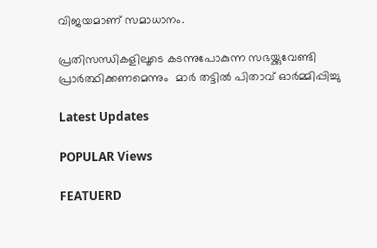വിജയമാണ് സമാധാനം.

പ്രതിസന്ധികളിലൂടെ കടന്നുപോകുന്ന സഭയ്ക്കുവേണ്ടി പ്രാര്‍ത്ഥിക്കണമെന്നും  മാര്‍ തട്ടില്‍ പിതാവ് ഓര്‍മ്മിപ്പിച്ചു

Latest Updates

POPULAR Views

FEATUERD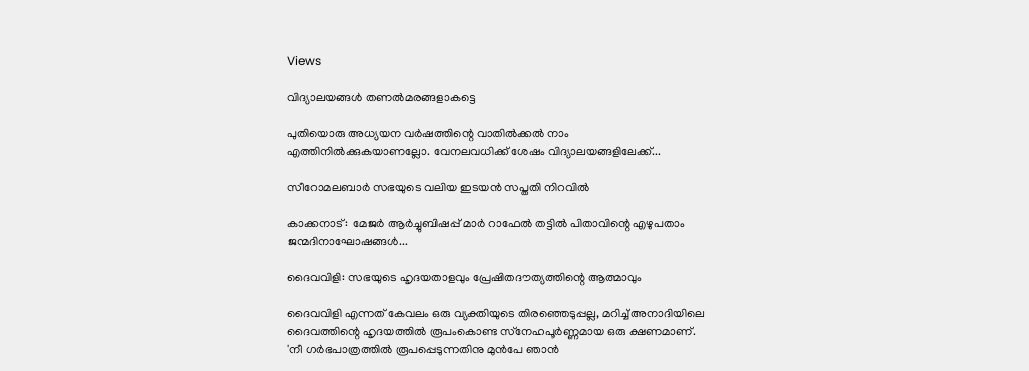Views

വിദ്യാലയങ്ങള്‍ തണല്‍മരങ്ങളാകട്ടെ

പുതിയൊരു അധ്യയന വര്‍ഷത്തിന്റെ വാതില്‍ക്കല്‍ നാം എത്തിനില്‍ക്കുകയാണല്ലോ. വേനലവധിക്ക് ശേഷം വിദ്യാലയങ്ങളിലേക്ക്...

സീറോമലബാര്‍ സഭയുടെ വലിയ ഇടയന്‍ സപ്തതി നിറവില്‍

കാക്കനാട്:  മേജര്‍ ആര്‍ച്ചുബിഷപ്പ് മാര്‍ റാഫേല്‍ തട്ടില്‍ പിതാവിന്റെ എഴുപതാം ജന്മദിനാഘോഷങ്ങള്‍...

ദൈവവിളി: സഭയുടെ ഹൃദയതാളവും പ്രേഷിതദൗത്യത്തിന്റെ ആത്മാവും

ദൈവവിളി എന്നത് കേവലം ഒരു വ്യക്തിയുടെ തിരഞ്ഞെടുപ്പല്ല, മറിച്ച് അനാദിയിലെ ദൈവത്തിന്റെ ഹൃദയത്തില്‍ രൂപംകൊണ്ട സ്‌നേഹപൂര്‍ണ്ണമായ ഒരു ക്ഷണമാണ്. 'നീ ഗര്‍ഭപാത്രത്തില്‍ രൂപപ്പെടുന്നതിനു മുന്‍പേ ഞാന്‍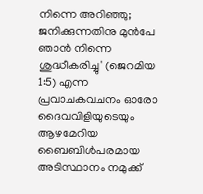നിന്നെ അറിഞ്ഞു; ജനിക്കുന്നതിനു മുന്‍പേ ഞാന്‍ നിന്നെ ശുദ്ധീകരിച്ചു' (ജെറമിയ 1:5) എന്ന പ്രവാചകവചനം ഓരോ ദൈവവിളിയുടെയും ആഴമേറിയ ബൈബിള്‍പരമായ അടിസ്ഥാനം നമുക്ക്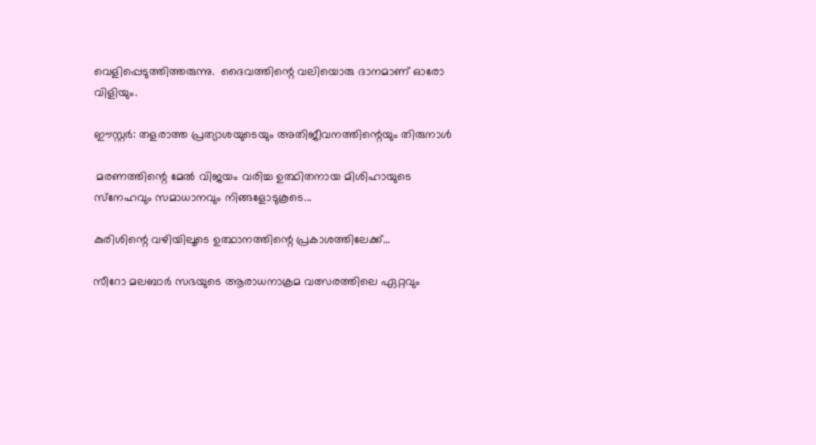വെളിപ്പെടുത്തിത്തരുന്നു.  ദൈവത്തിന്റെ വലിയൊരു ദാനമാണ് ഓരോ വിളിയും.

ഈസ്റ്റര്‍: തളരാത്ത പ്രത്യാശയുടെയും അതിജീവനത്തിന്റെയും തിരുനാള്‍

 മരണത്തിന്റെ മേല്‍ വിജയം വരിച്ച ഉത്ഥിതനായ മിശിഹായുടെ സ്‌നേഹവും സമാധാനവും നിങ്ങളോടുകൂടെ...

കുരിശിന്റെ വഴിയിലൂടെ ഉത്ഥാനത്തിന്റെ പ്രകാശത്തിലേക്ക്…

സീറോ മലബാര്‍ സഭയുടെ ആരാധനാക്രമ വത്സരത്തിലെ ഏറ്റവും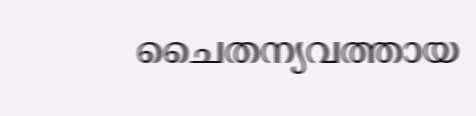ചൈതന്യവത്തായ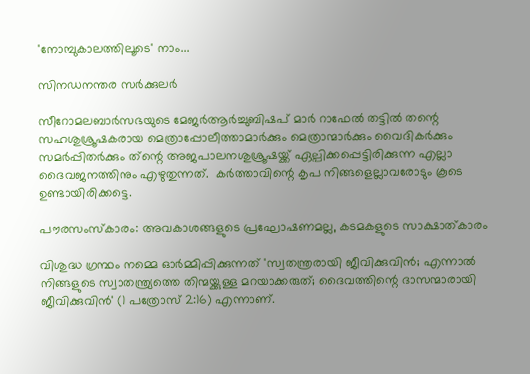'നോമ്പുകാലത്തിലൂടെ' നാം...

സിനഡനന്തര സര്‍ക്കുലര്‍

സീറോമലബാര്‍സഭയുടെ മേജര്‍ആര്‍ച്ചുബിഷപ് മാര്‍ റാഫേല്‍ തട്ടില്‍ തന്റെ സഹശുശ്രൂഷകരായ മെത്രാപ്പോലീത്താമാര്‍ക്കും മെത്രാന്മാര്‍ക്കും വൈദികര്‍ക്കും സമര്‍പ്പിതര്‍ക്കും ത്‌ന്റെ അജപാലനശുശ്രൂഷയ്ക്ക് ഏല്പിക്കപ്പെട്ടിരിക്കുന്ന എല്ലാ ദൈവജനത്തിനും എഴുതുന്നത്.  കര്‍ത്താവിന്റെ കൃപ നിങ്ങളെല്ലാവരോടും കൂടെ ഉണ്ടായിരിക്കട്ടെ.

പൗരസംസ്‌കാരം: അവകാശങ്ങളുടെ പ്രഘോഷണമല്ല, കടമകളുടെ സാക്ഷാത്കാരം

വിശുദ്ധ ഗ്രന്ഥം നമ്മെ ഓര്‍മ്മിപ്പിക്കുന്നത് 'സ്വതന്ത്രരായി ജീവിക്കുവിന്‍; എന്നാല്‍ നിങ്ങളുടെ സ്വാതന്ത്ര്യത്തെ തിന്മയ്ക്കുള്ള മറയാക്കരുത്; ദൈവത്തിന്റെ ദാസന്മാരായി ജീവിക്കുവിന്‍' (1 പത്രോസ് 2:16) എന്നാണ്.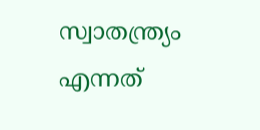സ്വാതന്ത്ര്യം എന്നത്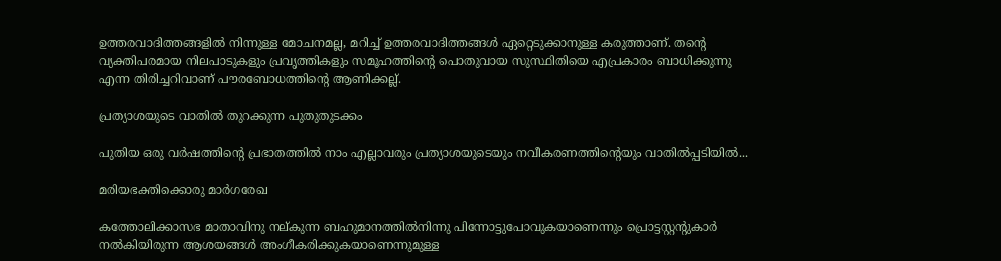ഉത്തരവാദിത്തങ്ങളില്‍ നിന്നുള്ള മോചനമല്ല, മറിച്ച് ഉത്തരവാദിത്തങ്ങള്‍ ഏറ്റെടുക്കാനുള്ള കരുത്താണ്. തന്റെ വ്യക്തിപരമായ നിലപാടുകളും പ്രവൃത്തികളും സമൂഹത്തിന്റെ പൊതുവായ സുസ്ഥിതിയെ എപ്രകാരം ബാധിക്കുന്നു എന്ന തിരിച്ചറിവാണ് പൗരബോധത്തിന്റെ ആണിക്കല്ല്.

പ്രത്യാശയുടെ വാതില്‍ തുറക്കുന്ന പുതുതുടക്കം

പുതിയ ഒരു വര്‍ഷത്തിന്റെ പ്രഭാതത്തില്‍ നാം എല്ലാവരും പ്രത്യാശയുടെയും നവീകരണത്തിന്റെയും വാതില്‍പ്പടിയില്‍...

മരിയഭക്തിക്കൊരു മാര്‍ഗരേഖ

കത്തോലിക്കാസഭ മാതാവിനു നല്കുന്ന ബഹുമാനത്തില്‍നിന്നു പിന്നോട്ടുപോവുകയാണെന്നും പ്രൊട്ടസ്റ്റന്റുകാര്‍ നല്‍കിയിരുന്ന ആശയങ്ങള്‍ അംഗീകരിക്കുകയാണെന്നുമുള്ള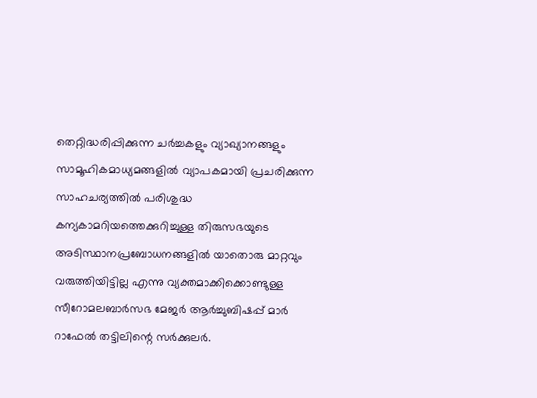തെറ്റിദ്ധരിപ്പിക്കുന്ന ചര്‍ച്ചകളും വ്യാഖ്യാനങ്ങളും സാമൂഹികമാധ്യമങ്ങളില്‍ വ്യാപകമായി പ്രചരിക്കുന്ന സാഹചര്യത്തില്‍ പരിശുദ്ധ കന്യകാമറിയത്തെക്കുറിച്ചുള്ള തിരുസഭയുടെ അടിസ്ഥാനപ്രബോധനങ്ങളില്‍ യാതൊരു മാറ്റവും വരുത്തിയിട്ടില്ല എന്നു വ്യക്തമാക്കിക്കൊണ്ടുള്ള  സീറോമലബാര്‍സഭ മേജര്‍ ആര്‍ച്ചുബിഷപ്പ് മാര്‍ റാഫേല്‍ തട്ടിലിന്റെ സര്‍ക്കുലര്‍.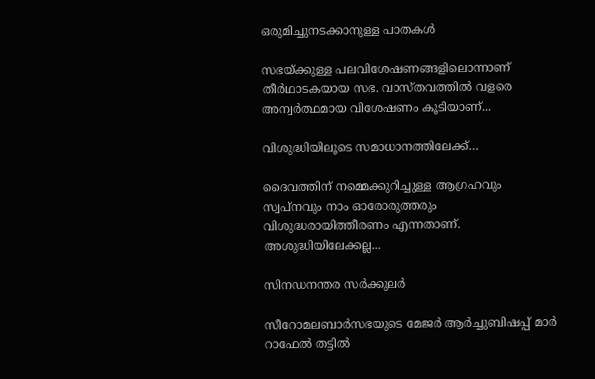ഒരുമിച്ചുനടക്കാനുള്ള പാതകള്‍

സഭയ്ക്കുള്ള പലവിശേഷണങ്ങളിലൊന്നാണ് തീര്‍ഥാടകയായ സഭ. വാസ്തവത്തില്‍ വളരെ അന്വര്‍ത്ഥമായ വിശേഷണം കൂടിയാണ്...

വിശുദ്ധിയിലൂടെ സമാധാനത്തിലേക്ക്…

ദൈവത്തിന് നമ്മെക്കുറിച്ചുള്ള ആഗ്രഹവും സ്വപ്‌നവും നാം ഓരോരുത്തരും വിശുദ്ധരായിത്തീരണം എന്നതാണ്. അശുദ്ധിയിലേക്കല്ല...

സിനഡനന്തര സര്‍ക്കുലര്‍

സീറോമലബാര്‍സഭയുടെ മേജര്‍ ആര്‍ച്ചുബിഷപ്പ് മാര്‍ റാഫേല്‍ തട്ടില്‍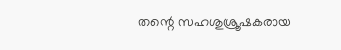തന്റെ സഹശുശ്രൂഷകരായ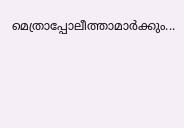മെത്രാപ്പോലീത്താമാര്‍ക്കും...